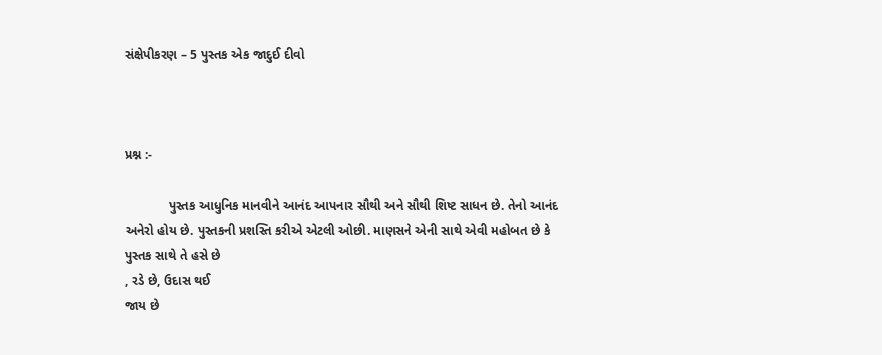સંક્ષેપીકરણ – 5 પુસ્તક એક જાદુઈ દીવો



પ્રશ્ન :-

            પુસ્તક આધુનિક માનવીને આનંદ આપનાર સૌથી અને સૌથી શિષ્ટ સાધન છે. તેનો આનંદ
અનેરો હોય છે. પુસ્તકની પ્રશસ્તિ કરીએ એટલી ઓછી. માણસને એની સાથે એવી મહોબત છે કે
પુસ્તક સાથે તે હસે છે
, રડે છે, ઉદાસ થઈ
જાય છે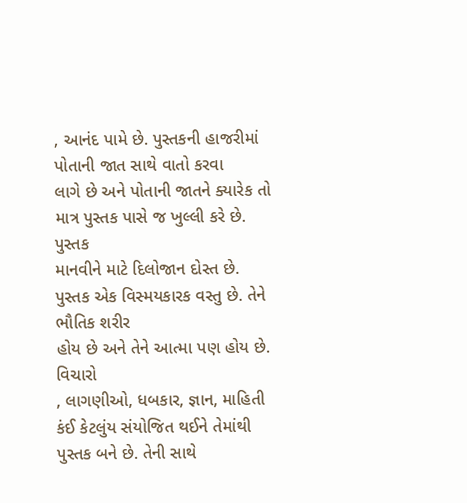, આનંદ પામે છે. પુસ્તકની હાજરીમાં પોતાની જાત સાથે વાતો કરવા
લાગે છે અને પોતાની જાતને ક્યારેક તો માત્ર પુસ્તક પાસે જ ખુલ્લી કરે છે. પુસ્તક
માનવીને માટે દિલોજાન દોસ્ત છે. પુસ્તક એક વિસ્મયકારક વસ્તુ છે. તેને ભૌતિક શરીર
હોય છે અને તેને આત્મા પણ હોય છે. વિચારો
, લાગણીઓ, ધબકાર, જ્ઞાન, માહિતી કંઈ કેટલુંય સંયોજિત થઈને તેમાંથી પુસ્તક બને છે. તેની સાથે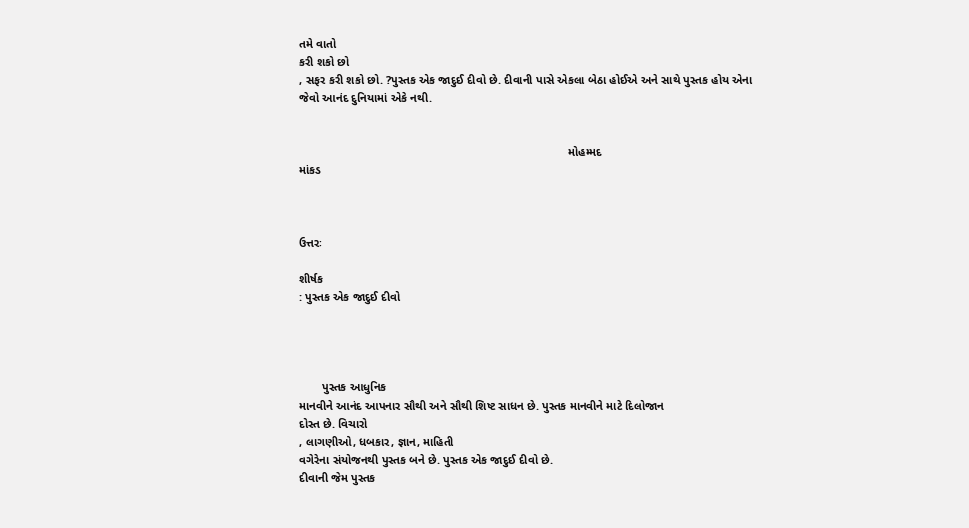તમે વાતો
કરી શકો છો
, સફર કરી શકો છો. ?પુસ્તક એક જાદુઈ દીવો છે. દીવાની પાસે એકલા બેઠા હોઈએ અને સાથે પુસ્તક હોય એના
જેવો આનંદ દુનિયામાં એકે નથી.


                                                                                  મોહમ્મદ
માંકડ



ઉત્તરઃ

શીર્ષક
: પુસ્તક એક જાદુઈ દીવો




       પુસ્તક આધુનિક
માનવીને આનંદ આપનાર સૌથી અને સૌથી શિષ્ટ સાધન છે. પુસ્તક માનવીને માટે દિલોજાન
દોસ્ત છે. વિચારો
, લાગણીઓ, ધબકાર, જ્ઞાન, માહિતી
વગેરેના સંયોજનથી પુસ્તક બને છે. પુસ્તક એક જાદુઈ દીવો છે.
દીવાની જેમ પુસ્તક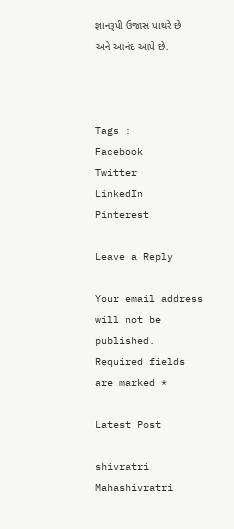જ્ઞાનરૂપી ઉજાસ પાથરે છે અને આનંદ આપે છે.



Tags :
Facebook
Twitter
LinkedIn
Pinterest

Leave a Reply

Your email address will not be published. Required fields are marked *

Latest Post

shivratri
Mahashivratri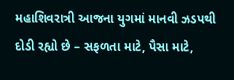મહાશિવરાત્રી આજના યુગમાં માનવી ઝડપથી દોડી રહ્યો છે – સફળતા માટે, પૈસા માટે,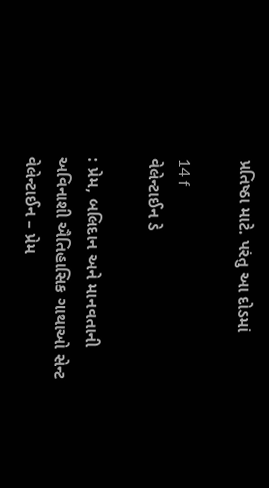પ્રતિષ્ઠા માટે. પરંતુ આ દોડમાં

14 f
વેલેન્ટાઈન ડે

: પ્રેમ, બલિદાન અને માનવતાની અવિનાશી ઐતિહાસિક ગાથાઓ સેન્ટ વેલેન્ટાઈન – પ્રેમ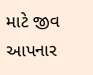માટે જીવ આપનાર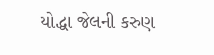યોદ્ધા જેલની કરુણ